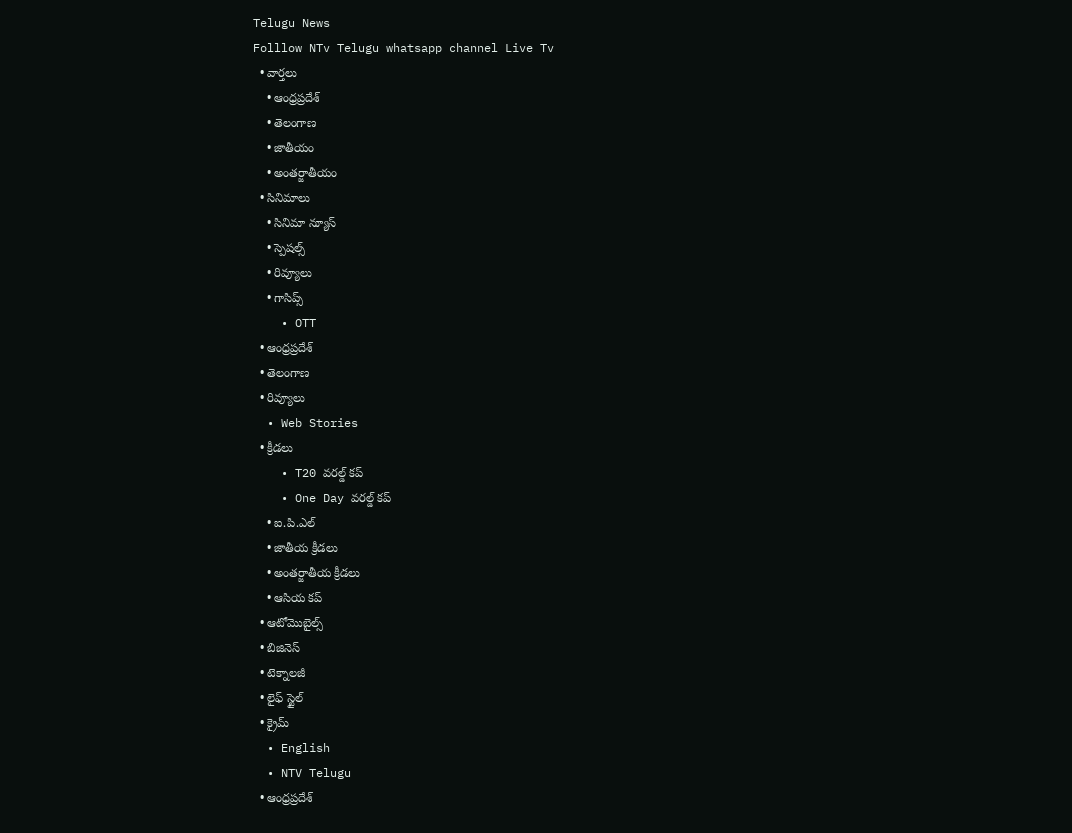Telugu News
Folllow NTv Telugu whatsapp channel Live Tv
  • వార్తలు
    • ఆంధ్రప్రదేశ్
    • తెలంగాణ
    • జాతీయం
    • అంతర్జాతీయం
  • సినిమాలు
    • సినిమా న్యూస్
    • స్పెషల్స్
    • రివ్యూలు
    • గాసిప్స్
    • OTT
  • ఆంధ్రప్రదేశ్
  • తెలంగాణ
  • రివ్యూలు
  • Web Stories
  • క్రీడలు
    • T20 వరల్డ్ కప్
    • One Day వరల్డ్ కప్
    • ఐ.పి.ఎల్
    • జాతీయ క్రీడలు
    • అంతర్జాతీయ క్రీడలు
    • ఆసియ కప్
  • ఆటోమొబైల్స్
  • బిజినెస్‌
  • టెక్నాలజీ
  • లైఫ్ స్టైల్
  • క్రైమ్
  • English
  • NTV Telugu
  • ఆంధ్రప్రదేశ్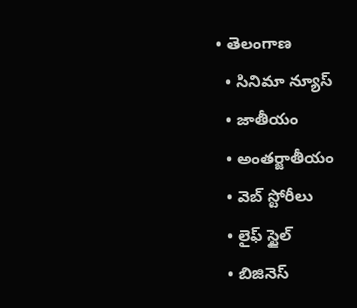• తెలంగాణ
  • సినిమా న్యూస్
  • జాతీయం
  • అంతర్జాతీయం
  • వెబ్ స్టోరీలు
  • లైఫ్ స్టైల్
  • బిజినెస్‌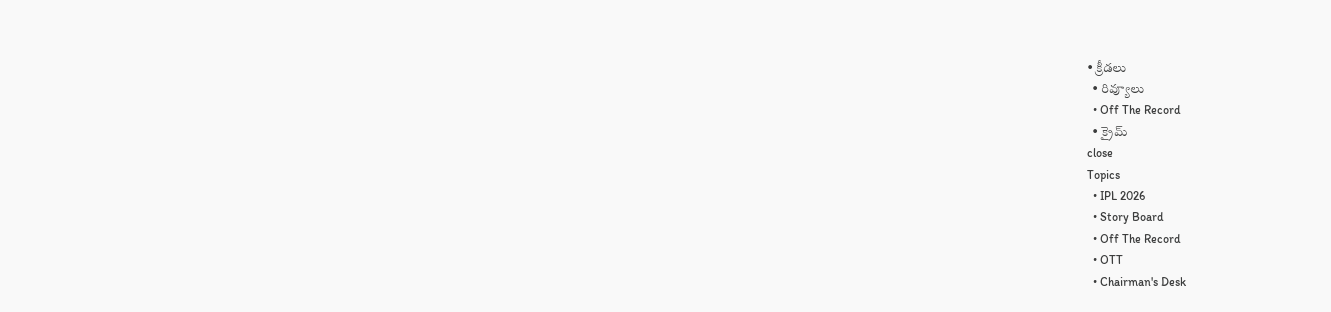• క్రీడలు
  • రివ్యూలు
  • Off The Record
  • క్రైమ్
close
Topics
  • IPL 2026
  • Story Board
  • Off The Record
  • OTT
  • Chairman's Desk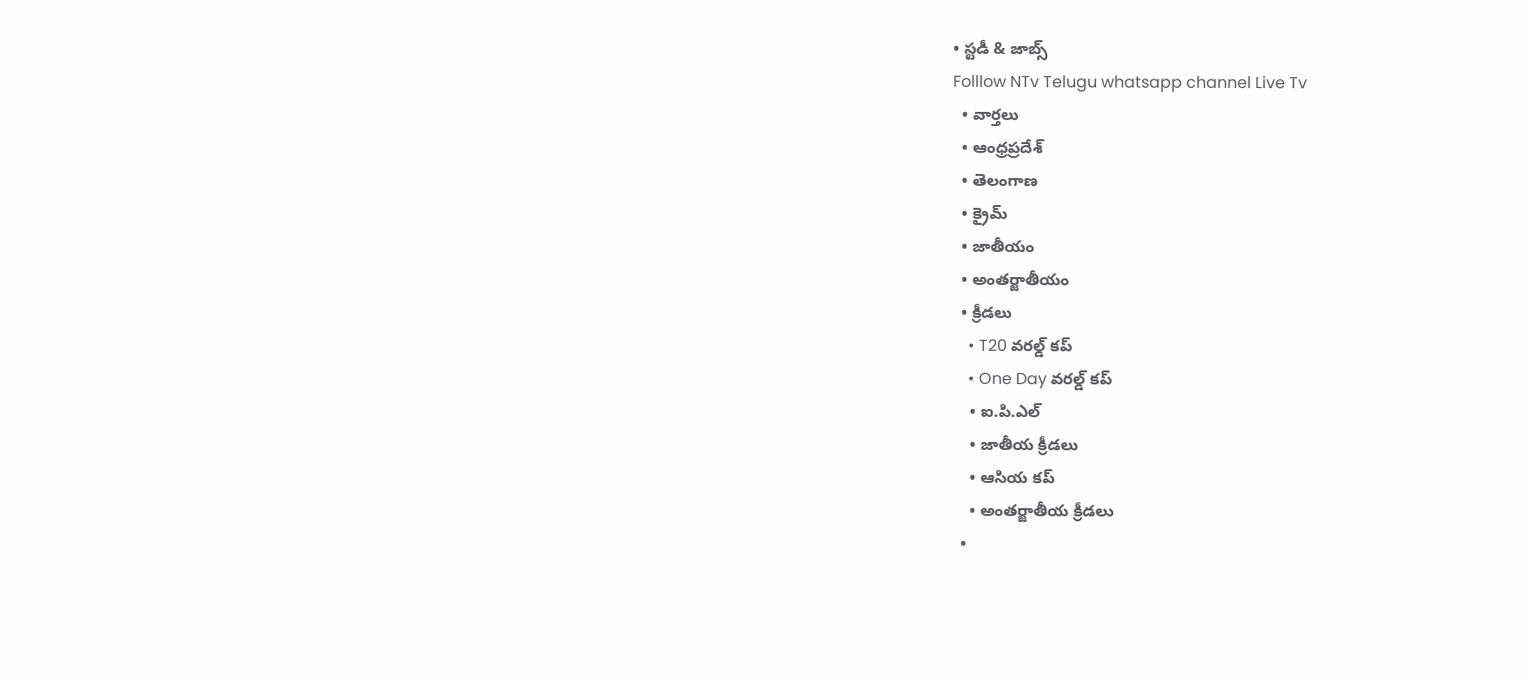• స్టడీ & జాబ్స్
Folllow NTv Telugu whatsapp channel Live Tv
  • వార్తలు
  • ఆంధ్రప్రదేశ్
  • తెలంగాణ
  • క్రైమ్
  • జాతీయం
  • అంతర్జాతీయం
  • క్రీడలు
    • T20 వరల్డ్ కప్
    • One Day వరల్డ్ కప్
    • ఐ.పి.ఎల్
    • జాతీయ క్రీడలు
    • ఆసియ కప్
    • అంతర్జాతీయ క్రీడలు
  •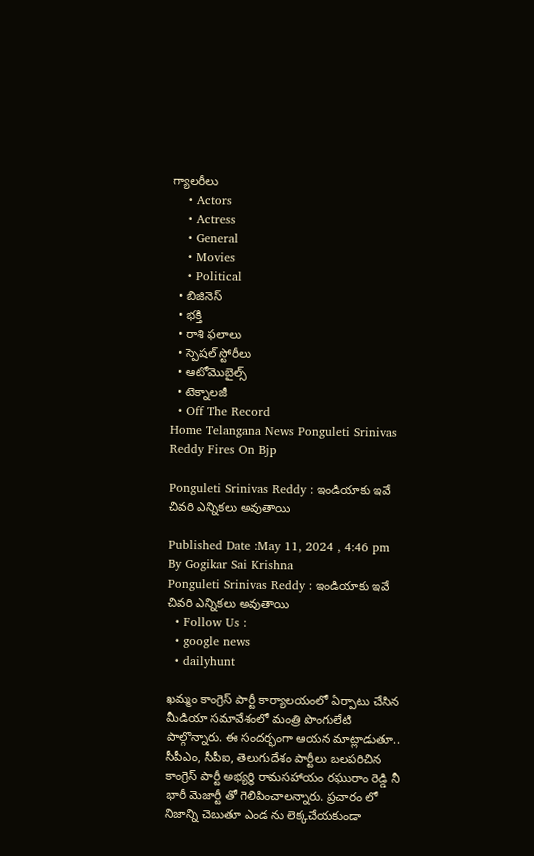గ్యాలరీలు
    • Actors
    • Actress
    • General
    • Movies
    • Political
  • బిజినెస్‌
  • భక్తి
  • రాశి ఫలాలు
  • స్పెషల్‌ స్టోరీలు
  • ఆటోమొబైల్స్
  • టెక్నాలజీ
  • Off The Record
Home Telangana News Ponguleti Srinivas Reddy Fires On Bjp

Ponguleti Srinivas Reddy : ఇండియాకు ఇవే చివరి ఎన్నికలు అవుతాయి

Published Date :May 11, 2024 , 4:46 pm
By Gogikar Sai Krishna
Ponguleti Srinivas Reddy : ఇండియాకు ఇవే చివరి ఎన్నికలు అవుతాయి
  • Follow Us :
  • google news
  • dailyhunt

ఖమ్మం కాంగ్రెస్ పార్టీ కార్యాలయంలో ఏర్పాటు చేసిన మీడియా సమావేశంలో మంత్రి పొంగులేటి పాల్గొన్నారు. ఈ సందర్భంగా ఆయన మాట్లాడుతూ.. సీపీఎం, సీపీఐ, తెలుగుదేశం పార్టీలు బలపరిచిన కాంగ్రెస్ పార్టీ అభ్యర్థి రామసహాయం రఘురాం రెడ్డి నీ భారీ మెజార్టీ తో గెలిపించాలన్నారు. ప్రచారం లో నిజాన్ని చెబుతూ ఎండ ను లెక్కచేయకుండా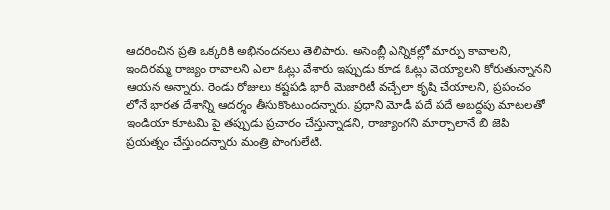ఆదరించిన ప్రతి ఒక్కరికి అభినందనలు తెలిపారు. అసెంబ్లీ ఎన్నికల్లో మార్పు కావాలని, ఇందిరమ్మ రాజ్యం రావాలని ఎలా ఓట్లు వేశారు ఇప్పుడు కూడ ఓట్లు వెయ్యాలని కోరుతున్నానని ఆయన అన్నారు. రెండు రోజులు కష్టపడి భారీ మెజారిటీ వచ్చేలా కృషి చేయాలని, ప్రపంచం లోనే భారత దేశాన్ని ఆదర్శం తీసుకొంటుందన్నారు. ప్రధాని మోడీ పదే పదే అబద్దపు మాటలతో ఇండియా కూటమి పై తప్పుడు ప్రచారం చేస్తున్నాడని, రాజ్యాంగని మార్చాలానే బి జెపి ప్రయత్నం చేస్తుందన్నారు మంత్రి పొంగులేటి.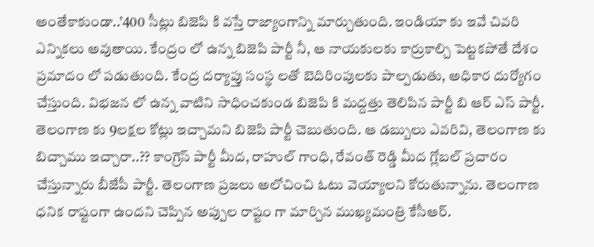అంతేకాకుండా..’400 సీట్లు బిజెపి కి వస్తే రాజ్యాంగాన్ని మార్చుతుంది. ఇండియా కు ఇవే చివరి ఎన్నికలు అవుతాయి. కేంద్రం లో ఉన్న బిజెపి పార్టీ నీ, ఆ నాయకులకు కార్రుకాల్చి పెట్టకపోతే దేశం ప్రమాదం లో పడుతుంది. కేంద్ర దర్యాప్తు సంస్థ లతో బెదిరింపులకు పాల్పడుతు, అధికార దుర్యోగం చేస్తుంది. విభజన లో ఉన్న వాటిని సాధించకుండ బిజెపి కి మద్దత్తు తెలిపిన పార్టీ బి ఆర్ ఎస్ పార్టీ. తెలంగాణ కు 9లక్షల కోట్లు ఇచ్చామని బిజెపి పార్టీ చెబుతుంది. ఆ డబ్బులు ఎవరివి, తెలంగాణ కు బిచ్చాము ఇచ్చారా..?? కాంగ్రెస్ పార్టీ మీద, రాహుల్ గాంధి, రేవంత్ రెడ్డి మీద గ్లోబల్ ప్రచారం చేస్తున్నారు బీజేపీ పార్టీ. తెలంగాణ ప్రజలు అలోచించి ఓటు వెయ్యాలని కోరుతున్నాను. తెలంగాణ ధనిక రాష్టంగా ఉందని చెప్పిన అప్పుల రాష్టం గా మార్చిన ముఖ్యమంత్రి కేసీఆర్.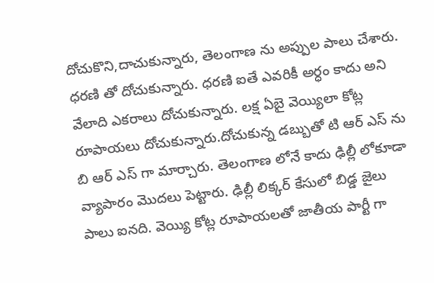దోచుకొని,దాచుకున్నారు, తెలంగాణ ను అప్పుల పాలు చేశారు. ధరణి తో దోచుకున్నారు. ధరణి ఐతే ఎవరికీ అర్ధం కాదు అని వేలాది ఎకరాలు దోచుకున్నారు. లక్ష ఏబై వెయ్యిలా కోట్ల రూపాయలు దోచుకున్నారు.దోచుకున్న డబ్బుతో టి ఆర్ ఎస్ ను బి ఆర్ ఎస్ గా మార్చారు. తెలంగాణ లోనే కాదు ఢిల్లీ లోకూడా వ్యాపారం మొదలు పెట్టారు. ఢిల్లీ లిక్కర్ కేసులో బిడ్డ జైలు పాలు ఐనది. వెయ్యి కోట్ల రూపాయలతో జాతీయ పార్టీ గా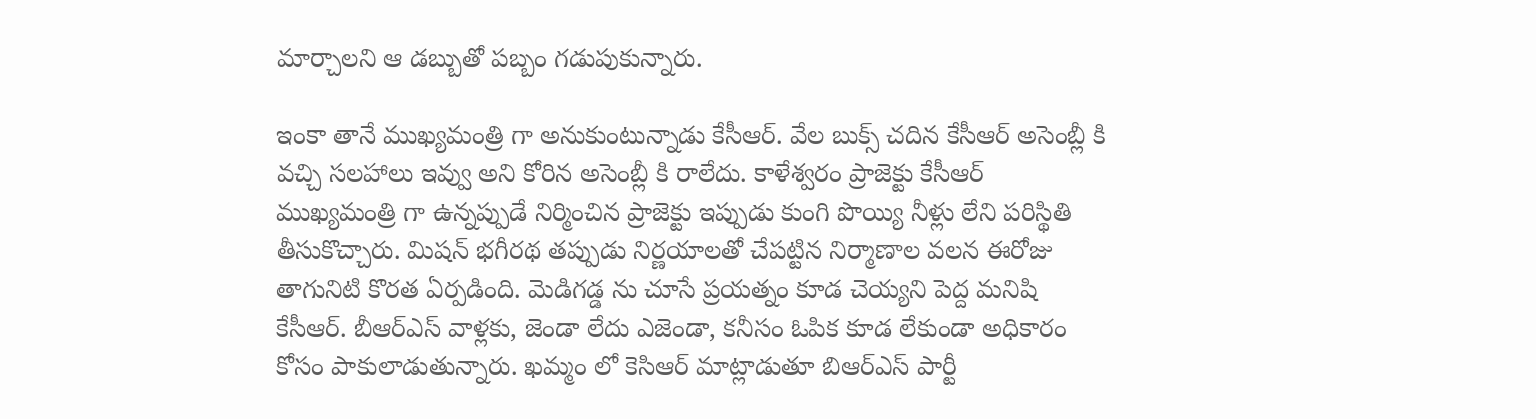మార్చాలని ఆ డబ్బుతో పబ్బం గడుపుకున్నారు.

ఇంకా తానే ముఖ్యమంత్రి గా అనుకుంటున్నాడు కేసీఆర్. వేల బుక్స్ చదిన కేసీఆర్ అసెంబ్లీ కి వచ్చి సలహాలు ఇవ్వు అని కోరిన అసెంబ్లీ కి రాలేదు. కాళేశ్వరం ప్రాజెక్టు కేసీఆర్ ముఖ్యమంత్రి గా ఉన్నప్పుడే నిర్మించిన ప్రాజెక్టు ఇప్పుడు కుంగి పొయ్యి నీళ్లు లేని పరిస్థితి తీసుకొచ్చారు. మిషన్ భగీరథ తప్పుడు నిర్ణయాలతో చేపట్టిన నిర్మాణాల వలన ఈరోజు తాగునిటి కొరత ఏర్పడింది. మెడిగడ్డ ను చూసే ప్రయత్నం కూడ చెయ్యని పెద్ద మనిషి కేసీఆర్. బీఆర్‌ఎస్‌ వాళ్లకు, జెండా లేదు ఎజెండా, కనీసం ఓపిక కూడ లేకుండా అధికారం కోసం పాకులాడుతున్నారు. ఖమ్మం లో కెసిఆర్ మాట్లాడుతూ బిఆర్ఎస్ పార్టీ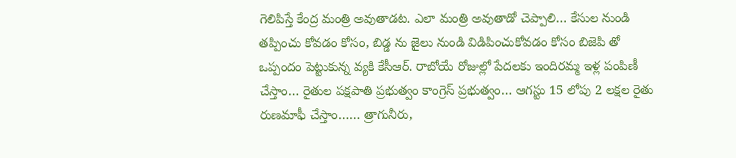గెలిపిస్తే కేంద్ర మంత్రి అవుతాడట. ఎలా మంత్రి అవుతాడో చెప్పాలి… కేసుల నుండి తప్పించు కోవడం కోసం, బిడ్డ ను జైలు నుండి విడిపించుకోవడం కోసం బిజెపి తో ఒప్పందం పెట్టుకున్న వ్యకి కేసీఆర్. రాబోయే రోజుల్లో పేదలకు ఇందిరమ్మ ఇళ్ల పంపిణీ చేస్తాం… రైతుల పక్షపాతి ప్రభుత్వం కాంగ్రెస్ ప్రభుత్వం… ఆగస్టు 15 లోపు 2 లక్షల రైతు రుణమాఫీ చేస్తాం…… త్రాగునీరు,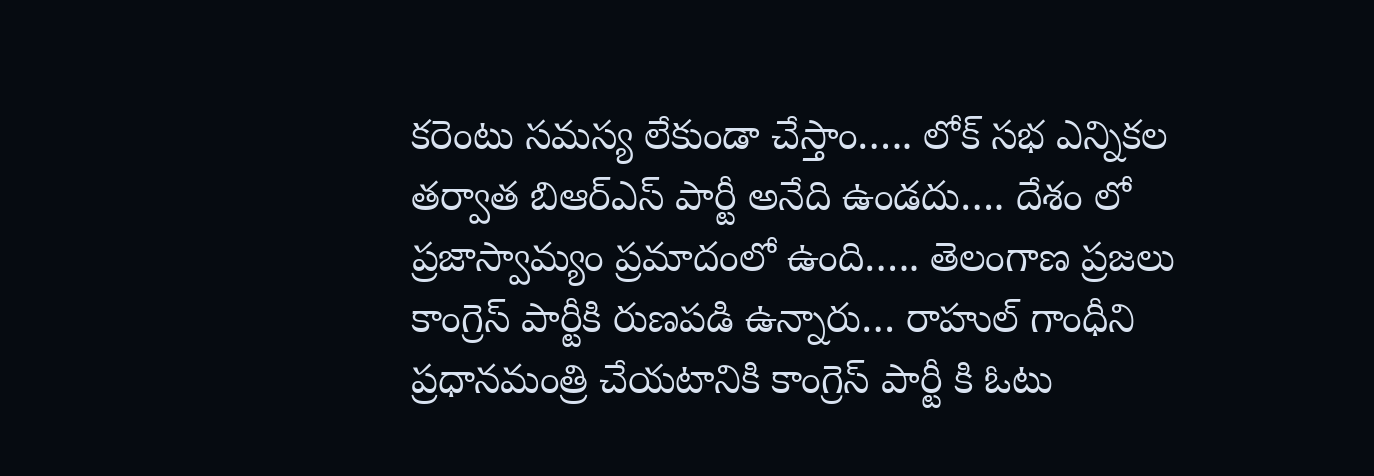కరెంటు సమస్య లేకుండా చేస్తాం….. లోక్ సభ ఎన్నికల తర్వాత బిఆర్ఎస్ పార్టీ అనేది ఉండదు…. దేశం లో ప్రజాస్వామ్యం ప్రమాదంలో ఉంది….. తెలంగాణ ప్రజలు కాంగ్రెస్ పార్టీకి రుణపడి ఉన్నారు… రాహుల్ గాంధీని ప్రధానమంత్రి చేయటానికి కాంగ్రెస్ పార్టీ కి ఓటు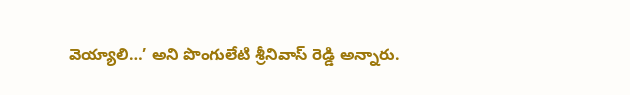వెయ్యాలి…’ అని పొంగులేటి శ్రీనివాస్‌ రెడ్డి అన్నారు.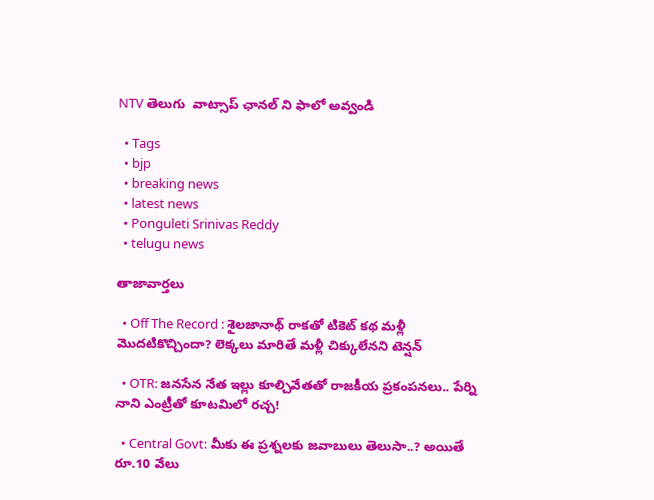NTV తెలుగు  వాట్సాప్ ఛానల్ ని ఫాలో అవ్వండి

  • Tags
  • bjp
  • breaking news
  • latest news
  • Ponguleti Srinivas Reddy
  • telugu news

తాజావార్తలు

  • Off The Record : శైలజానాథ్ రాకతో టికెట్ కథ మళ్లీ మొదటికొచ్చిందా? లెక్కలు మారితే మళ్లీ చిక్కులేనని టెన్షన్

  • OTR: జనసేన నేత ఇల్లు కూల్చివేతతో రాజకీయ ప్రకంపనలు.. పేర్ని నాని ఎంట్రీతో కూటమిలో రచ్చ!

  • Central Govt: మీకు ఈ ప్రశ్నలకు జవాబులు తెలుసా..? అయితే రూ.10 వేలు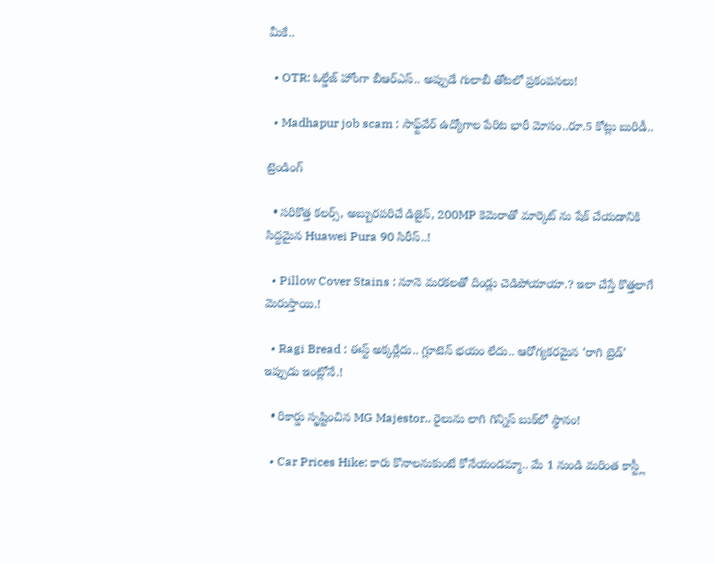మీకే..

  • OTR: ఓల్డేజ్ హోంగా బీఆర్ఎస్.. అప్పుడే గులాబీ తోటలో ప్రకంపనలు!

  • Madhapur job scam : సాఫ్ట్‌వేర్ ఉద్యోగాల పేరిట భారీ మోసం..రూ.5 కోట్లు బురిడీ..

ట్రెండింగ్‌

  • సరికొత్త కలర్స్, అబ్బురపరిచే డిజైన్, 200MP కెమెరాతో మార్కెట్ ను షేక్ చేయడానికి సిద్దమైన Huawei Pura 90 సిరీస్..!

  • Pillow Cover Stains : నూనె మరకలతో దిండ్లు చెడిపోయాయా.? ఇలా చేస్తే కొత్తలాగే మెరుస్తాయి.!

  • Ragi Bread : ఈస్ట్ అక్కర్లేదు.. గ్లూటెన్ భయం లేదు.. ఆరోగ్యకరమైన ‘రాగి బ్రెడ్’ ఇప్పుడు ఇంట్లోనే.!

  • రికార్డు సృష్టించిన MG Majestor.. రైలును లాగి గిన్నిస్ బుక్‌లో స్థానం!

  • Car Prices Hike: కారు కొనాలనుకుంటే కోనేయండమ్మా.. మే 1 నుండి మరింత కాస్ట్లీ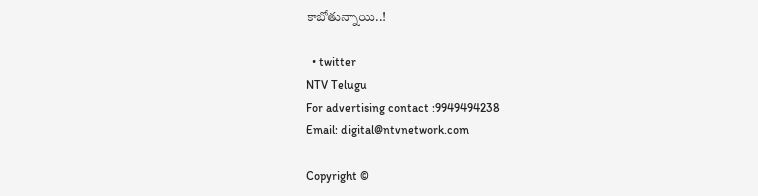కాబోతున్నాయి..!

  • twitter
NTV Telugu
For advertising contact :9949494238
Email: digital@ntvnetwork.com

Copyright ©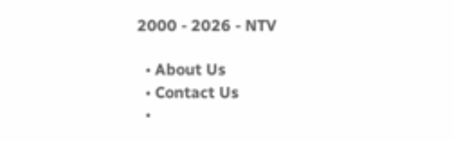2000 - 2026 - NTV

  • About Us
  • Contact Us
  •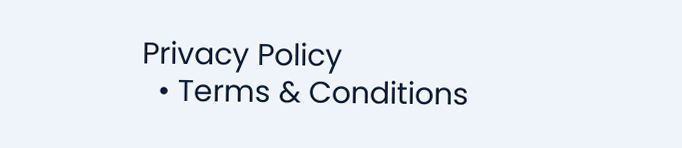Privacy Policy
  • Terms & Conditions